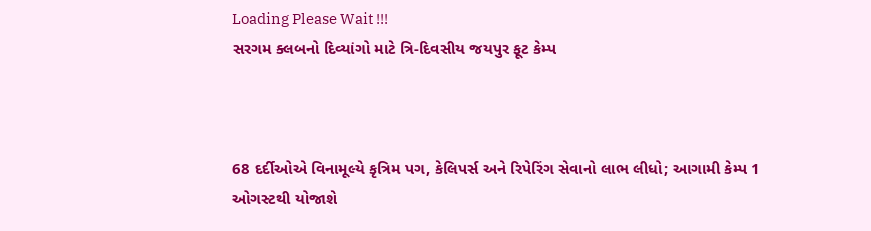Loading Please Wait !!!
સરગમ ક્લબનો દિવ્યાંગો માટે ત્રિ-દિવસીય જયપુર ફૂટ કેમ્પ



68 દર્દીઓએ વિનામૂલ્યે કૃત્રિમ પગ, કેલિપર્સ અને રિપેરિંગ સેવાનો લાભ લીધો; આગામી કેમ્પ 1 ઓગસ્ટથી યોજાશે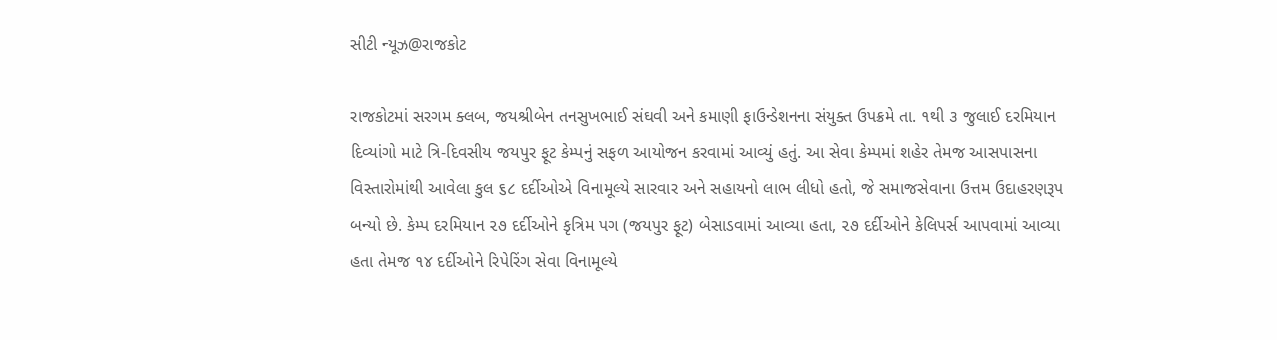સીટી ન્યૂઝ@રાજકોટ

રાજકોટમાં સરગમ ક્લબ, જયશ્રીબેન તનસુખભાઈ સંઘવી અને કમાણી ફાઉન્ડેશનના સંયુક્ત ઉપક્રમે તા. ૧થી ૩ જુલાઈ દરમિયાન દિવ્યાંગો માટે ત્રિ-દિવસીય જયપુર ફૂટ કેમ્પનું સફળ આયોજન કરવામાં આવ્યું હતું. આ સેવા કેમ્પમાં શહેર તેમજ આસપાસના વિસ્તારોમાંથી આવેલા કુલ ૬૮ દર્દીઓએ વિનામૂલ્યે સારવાર અને સહાયનો લાભ લીધો હતો, જે સમાજસેવાના ઉત્તમ ઉદાહરણરૂપ બન્યો છે. કેમ્પ દરમિયાન ૨૭ દર્દીઓને કૃત્રિમ પગ (જયપુર ફૂટ) બેસાડવામાં આવ્યા હતા, ૨૭ દર્દીઓને કેલિપર્સ આપવામાં આવ્યા હતા તેમજ ૧૪ દર્દીઓને રિપેરિંગ સેવા વિનામૂલ્યે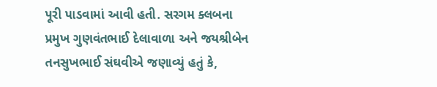પૂરી પાડવામાં આવી હતી. સરગમ ક્લબના પ્રમુખ ગુણવંતભાઈ દેલાવાળા અને જયશ્રીબેન તનસુખભાઈ સંઘવીએ જણાવ્યું હતું કે,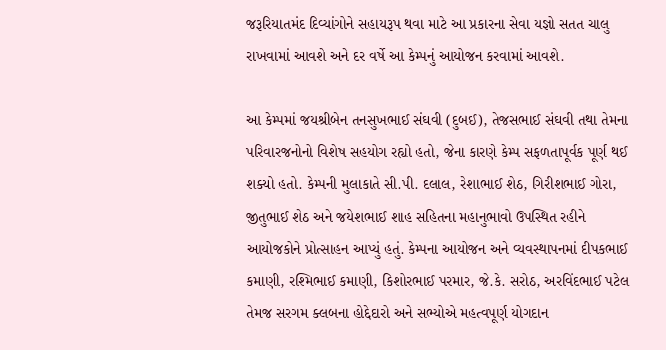જરૂરિયાતમંદ દિવ્યાંગોને સહાયરૂપ થવા માટે આ પ્રકારના સેવા યજ્ઞો સતત ચાલુ રાખવામાં આવશે અને દર વર્ષે આ કેમ્પનું આયોજન કરવામાં આવશે.

આ કેમ્પમાં જયશ્રીબેન તનસુખભાઈ સંઘવી (દુબઈ), તેજસભાઈ સંઘવી તથા તેમના પરિવારજનોનો વિશેષ સહયોગ રહ્યો હતો, જેના કારણે કેમ્પ સફળતાપૂર્વક પૂર્ણ થઈ શક્યો હતો. કેમ્પની મુલાકાતે સી.પી. દલાલ, રેશાભાઈ શેઠ, ગિરીશભાઈ ગોરા, જીતુભાઈ શેઠ અને જયેશભાઈ શાહ સહિતના મહાનુભાવો ઉપસ્થિત રહીને આયોજકોને પ્રોત્સાહન આપ્યું હતું. કેમ્પના આયોજન અને વ્યવસ્થાપનમાં દીપકભાઈ કમાણી, રશ્મિભાઈ કમાણી, કિશોરભાઈ પરમાર, જે.કે. સરોઠ, અરવિંદભાઈ પટેલ તેમજ સરગમ ક્લબના હોદ્દેદારો અને સભ્યોએ મહત્વપૂર્ણ યોગદાન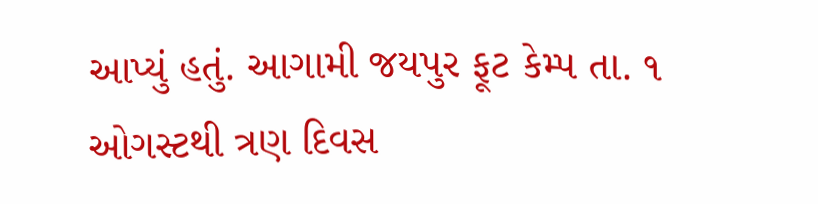આપ્યું હતું. આગામી જયપુર ફૂટ કેમ્પ તા. ૧ ઓગસ્ટથી ત્રણ દિવસ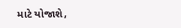માટે યોજાશે,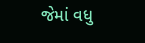જેમાં વધુ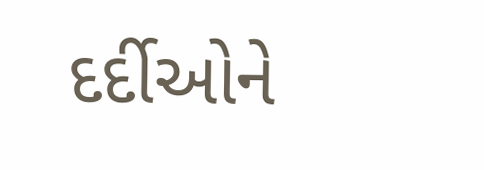દર્દીઓને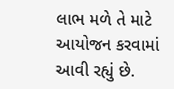લાભ મળે તે માટે આયોજન કરવામાં આવી રહ્યું છે.